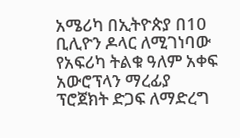አሜሪካ በኢትዮጵያ በ10 ቢሊዮን ዶላር ለሚገነባው የአፍሪካ ትልቁ ዓለም አቀፍ አውሮፕላን ማረፊያ ፕሮጀክት ድጋፍ ለማድረግ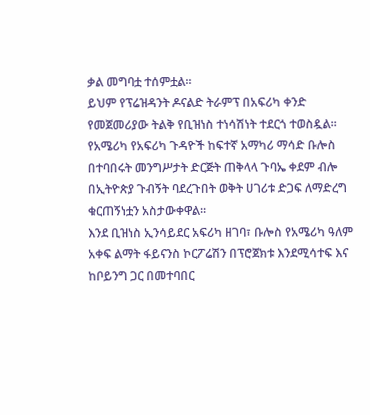ቃል መግባቷ ተሰምቷል።
ይህም የፕሬዝዳንት ዶናልድ ትራምፕ በአፍሪካ ቀንድ የመጀመሪያው ትልቅ የቢዝነስ ተነሳሽነት ተደርጎ ተወስዷል።
የአሜሪካ የአፍሪካ ጉዳዮች ከፍተኛ አማካሪ ማሳድ ቡሎስ በተባበሩት መንግሥታት ድርጅት ጠቅላላ ጉባኤ ቀደም ብሎ በኢትዮጵያ ጉብኝት ባደረጉበት ወቅት ሀገሪቱ ድጋፍ ለማድረግ ቁርጠኝነቷን አስታውቀዋል።
እንደ ቢዝነስ ኢንሳይደር አፍሪካ ዘገባ፣ ቡሎስ የአሜሪካ ዓለም አቀፍ ልማት ፋይናንስ ኮርፖሬሽን በፕሮጀክቱ እንደሚሳተፍ እና ከቦይንግ ጋር በመተባበር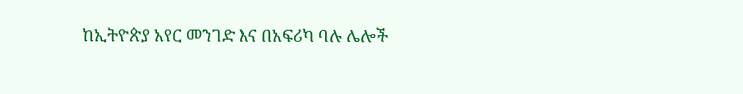ከኢትዮጵያ አየር መንገድ እና በአፍሪካ ባሉ ሌሎች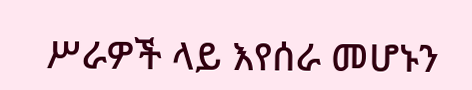ሥራዎች ላይ እየሰራ መሆኑን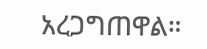አረጋግጠዋል።